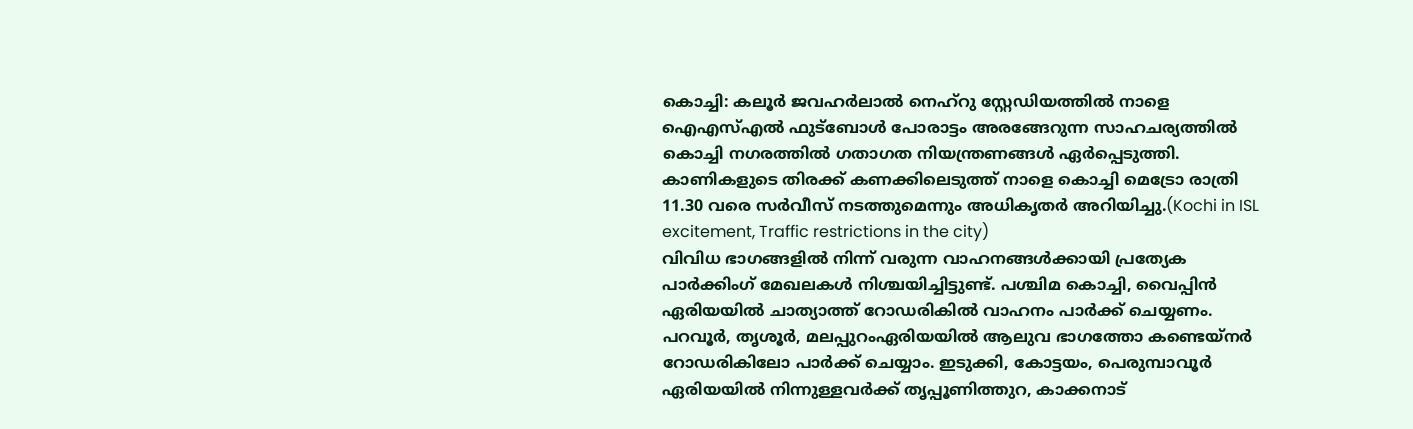കൊച്ചി: കലൂർ ജവഹർലാൽ നെഹ്റു സ്റ്റേഡിയത്തിൽ നാളെ ഐഎസ്എൽ ഫുട്ബോൾ പോരാട്ടം അരങ്ങേറുന്ന സാഹചര്യത്തിൽ കൊച്ചി നഗരത്തിൽ ഗതാഗത നിയന്ത്രണങ്ങൾ ഏർപ്പെടുത്തി. കാണികളുടെ തിരക്ക് കണക്കിലെടുത്ത് നാളെ കൊച്ചി മെട്രോ രാത്രി 11.30 വരെ സർവീസ് നടത്തുമെന്നും അധികൃതർ അറിയിച്ചു.(Kochi in ISL excitement, Traffic restrictions in the city)
വിവിധ ഭാഗങ്ങളിൽ നിന്ന് വരുന്ന വാഹനങ്ങൾക്കായി പ്രത്യേക പാർക്കിംഗ് മേഖലകൾ നിശ്ചയിച്ചിട്ടുണ്ട്. പശ്ചിമ കൊച്ചി, വൈപ്പിൻ ഏരിയയിൽ ചാത്യാത്ത് റോഡരികിൽ വാഹനം പാർക്ക് ചെയ്യണം. പറവൂർ, തൃശൂർ, മലപ്പുറംഏരിയയിൽ ആലുവ ഭാഗത്തോ കണ്ടെയ്നർ റോഡരികിലോ പാർക്ക് ചെയ്യാം. ഇടുക്കി, കോട്ടയം, പെരുമ്പാവൂർ ഏരിയയിൽ നിന്നുള്ളവർക്ക് തൃപ്പൂണിത്തുറ, കാക്കനാട്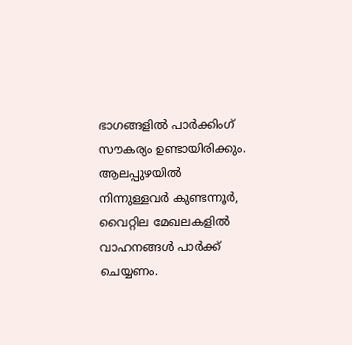ഭാഗങ്ങളിൽ പാർക്കിംഗ് സൗകര്യം ഉണ്ടായിരിക്കും. ആലപ്പുഴയിൽ നിന്നുള്ളവർ കുണ്ടന്നൂർ, വൈറ്റില മേഖലകളിൽ വാഹനങ്ങൾ പാർക്ക് ചെയ്യണം.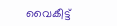വൈകീട്ട്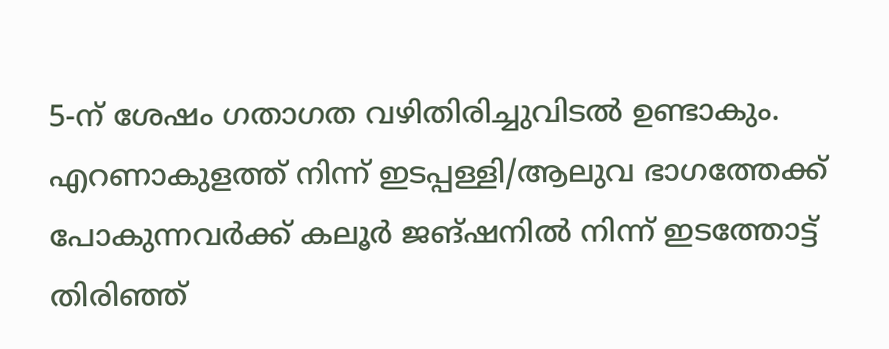5-ന് ശേഷം ഗതാഗത വഴിതിരിച്ചുവിടൽ ഉണ്ടാകും. എറണാകുളത്ത് നിന്ന് ഇടപ്പള്ളി/ആലുവ ഭാഗത്തേക്ക് പോകുന്നവർക്ക് കലൂർ ജങ്ഷനിൽ നിന്ന് ഇടത്തോട്ട് തിരിഞ്ഞ്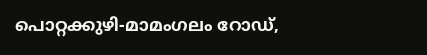പൊറ്റക്കുഴി-മാമംഗലം റോഡ്,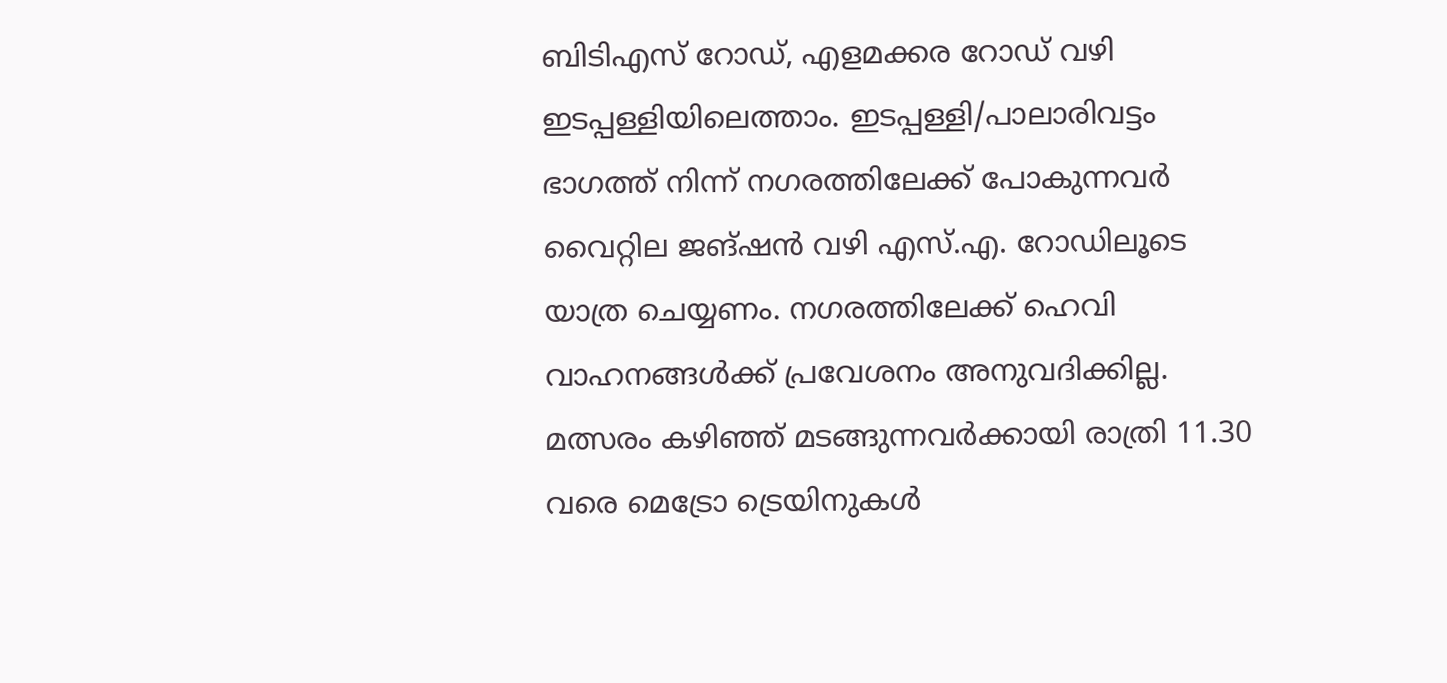ബിടിഎസ് റോഡ്, എളമക്കര റോഡ് വഴി ഇടപ്പള്ളിയിലെത്താം. ഇടപ്പള്ളി/പാലാരിവട്ടം ഭാഗത്ത് നിന്ന് നഗരത്തിലേക്ക് പോകുന്നവർ വൈറ്റില ജങ്ഷൻ വഴി എസ്.എ. റോഡിലൂടെ യാത്ര ചെയ്യണം. നഗരത്തിലേക്ക് ഹെവി വാഹനങ്ങൾക്ക് പ്രവേശനം അനുവദിക്കില്ല. മത്സരം കഴിഞ്ഞ് മടങ്ങുന്നവർക്കായി രാത്രി 11.30 വരെ മെട്രോ ട്രെയിനുകൾ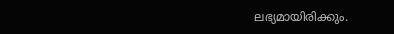ലഭ്യമായിരിക്കും.